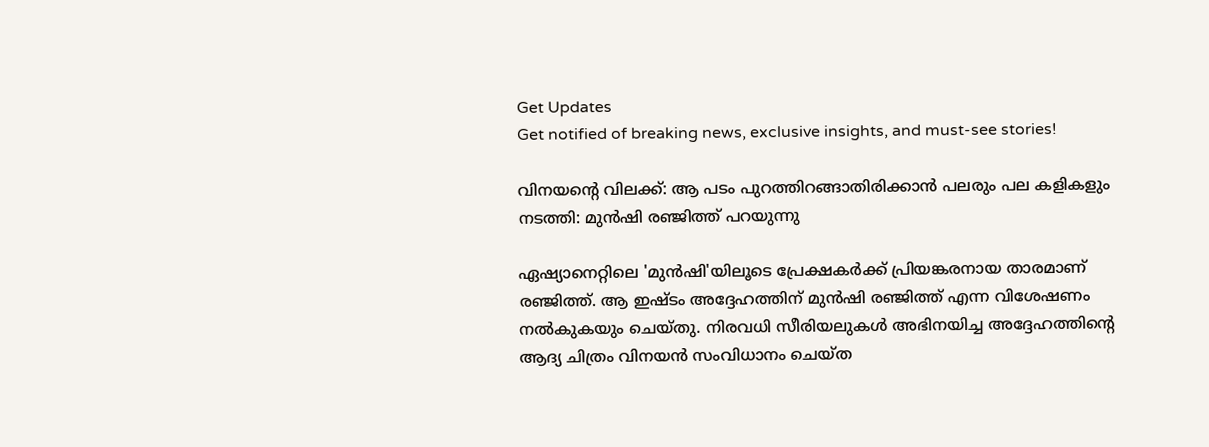Get Updates
Get notified of breaking news, exclusive insights, and must-see stories!

വിനയന്റെ വിലക്ക്: ആ പടം പുറത്തിറങ്ങാതിരിക്കാന്‍ പലരും പല കളികളും നടത്തി: മുന്‍ഷി രഞ്ജിത്ത് പറയുന്നു

ഏഷ്യാനെറ്റിലെ 'മുന്‍ഷി'യിലൂടെ പ്രേക്ഷകര്‍ക്ക് പ്രിയങ്കരനായ താരമാണ് രഞ്ജിത്ത്. ആ ഇഷ്ടം അദ്ദേഹത്തിന് മുന്‍ഷി രഞ്ജിത്ത് എന്ന വിശേഷണം നല്‍കുകയും ചെയ്തു. നിരവധി സീരിയലുകള്‍ അഭിനയിച്ച അദ്ദേഹത്തിന്റെ ആദ്യ ചിത്രം വിനയന്‍ സംവിധാനം ചെയ്ത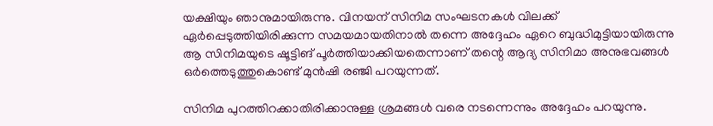യക്ഷിയും ഞാനുമായിരുന്നു. വിനയന് സിനിമ സംഘടനകള്‍ വിലക്ക് ഏര്‍പ്പെടുത്തിയിരിക്കുന്ന സമയമായതിനാല്‍ തന്നെ അദ്ദേഹം ഏറെ ബുദ്ധിമുട്ടിയായിരുന്നു ആ സിനിമയുടെ ഷൂട്ടിങ് പൂര്‍ത്തിയാക്കിയതെന്നാണ് തന്റെ ആദ്യ സിനിമാ അനുഭവങ്ങള്‍ ഒര്‍ത്തെടുത്തുകൊണ്ട് മുന്‍ഷി രഞ്ജി പറയുന്നത്.

സിനിമ പുറത്തിറക്കാതിരിക്കാനുള്ള ശ്രമങ്ങള്‍ വരെ നടന്നെന്നും അദ്ദേഹം പറയുന്നു.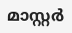മാസ്റ്റര്‍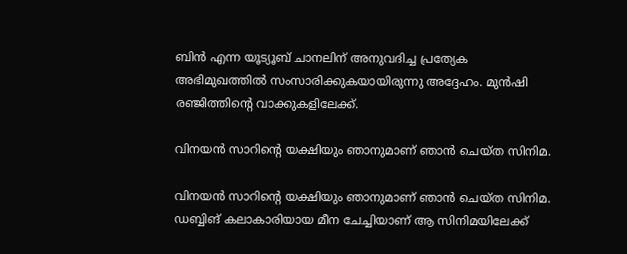ബിന്‍ എന്ന യൂട്യൂബ് ചാനലിന് അനുവദിച്ച പ്രത്യേക അഭിമുഖത്തില്‍ സംസാരിക്കുകയായിരുന്നു അദ്ദേഹം. മുന്‍ഷി രഞ്ജിത്തിന്റെ വാക്കുകളിലേക്ക്.

വിനയന്‍ സാറിന്റെ യക്ഷിയും ഞാനുമാണ് ഞാന്‍ ചെയ്ത സിനിമ.

വിനയന്‍ സാറിന്റെ യക്ഷിയും ഞാനുമാണ് ഞാന്‍ ചെയ്ത സിനിമ. ഡബ്ബിങ് കലാകാരിയായ മീന ചേച്ചിയാണ് ആ സിനിമയിലേക്ക്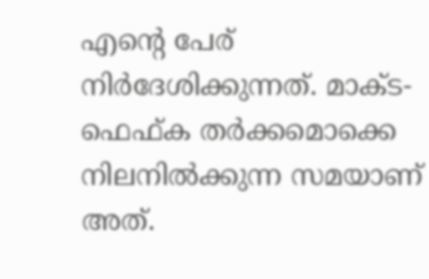എന്റെ പേര് നിര്‍ദേശിക്കുന്നത്. മാക്ട-ഫെഫ്ക തര്‍ക്കമൊക്കെ നിലനില്‍ക്കുന്ന സമയാണ് അത്.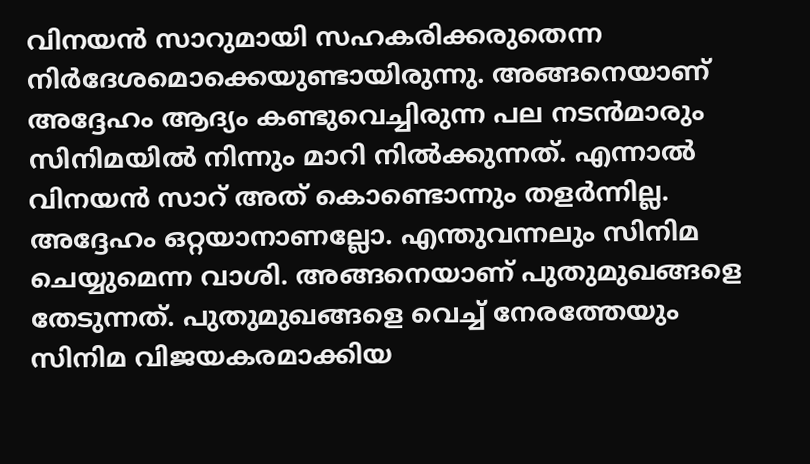വിനയന്‍ സാറുമായി സഹകരിക്കരുതെന്ന നിര്‍ദേശമൊക്കെയുണ്ടായിരുന്നു. അങ്ങനെയാണ് അദ്ദേഹം ആദ്യം കണ്ടുവെച്ചിരുന്ന പല നടന്‍മാരും സിനിമയില്‍ നിന്നും മാറി നില്‍ക്കുന്നത്. എന്നാല്‍ വിനയന്‍ സാറ് അത് കൊണ്ടൊന്നും തളര്‍ന്നില്ല. അദ്ദേഹം ഒറ്റയാനാണല്ലോ. എന്തുവന്നലും സിനിമ ചെയ്യുമെന്ന വാശി. അങ്ങനെയാണ് പുതുമുഖങ്ങളെ തേടുന്നത്. പുതുമുഖങ്ങളെ വെച്ച് നേരത്തേയും സിനിമ വിജയകരമാക്കിയ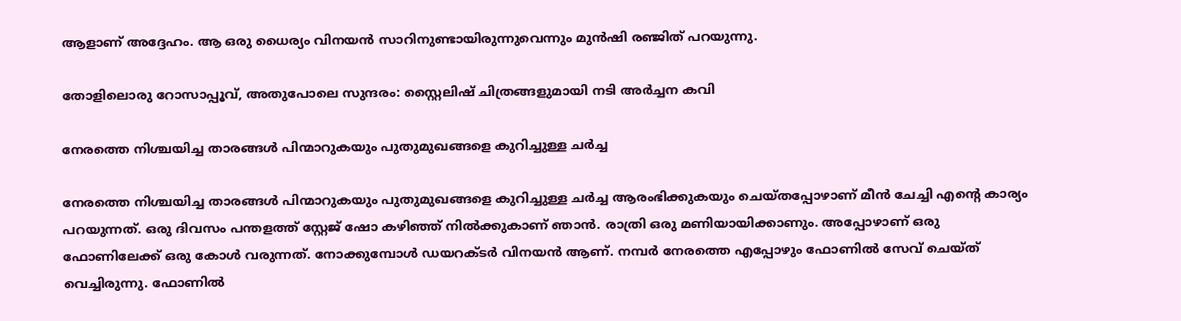ആളാണ് അദ്ദേഹം. ആ ഒരു ധൈര്യം വിനയന്‍ സാറിനുണ്ടായിരുന്നുവെന്നും മുന്‍ഷി രഞ്ജിത് പറയുന്നു.

തോളിലൊരു റോസാപ്പൂവ്, അതുപോലെ സുന്ദരം: സ്റ്റൈലിഷ് ചിത്രങ്ങളുമായി നടി അര്‍ച്ചന കവി

നേരത്തെ നിശ്ചയിച്ച താരങ്ങള്‍ പിന്മാറുകയും പുതുമുഖങ്ങളെ കുറിച്ചുള്ള ചര്‍ച്ച

നേരത്തെ നിശ്ചയിച്ച താരങ്ങള്‍ പിന്മാറുകയും പുതുമുഖങ്ങളെ കുറിച്ചുള്ള ചര്‍ച്ച ആരംഭിക്കുകയും ചെയ്തപ്പോഴാണ് മീന്‍ ചേച്ചി എന്റെ കാര്യം പറയുന്നത്. ഒരു ദിവസം പന്തളത്ത് സ്റ്റേജ് ഷോ കഴിഞ്ഞ് നില്‍ക്കുകാണ് ഞാന്‍. രാത്രി ഒരു മണിയായിക്കാണും. അപ്പോഴാണ് ഒരു ഫോണിലേക്ക് ഒരു കോള്‍ വരുന്നത്. നോക്കുമ്പോള്‍ ഡയറക്ടര്‍ വിനയന്‍ ആണ്. നമ്പര്‍ നേരത്തെ എപ്പോഴും ഫോണില്‍ സേവ് ചെയ്ത് വെച്ചിരുന്നു. ഫോണില്‍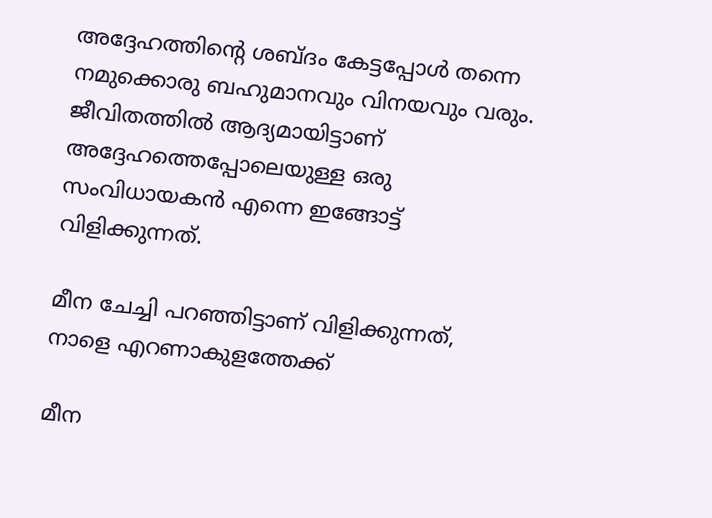അദ്ദേഹത്തിന്റെ ശബ്ദം കേട്ടപ്പോള്‍ തന്നെ നമുക്കൊരു ബഹുമാനവും വിനയവും വരും. ജീവിതത്തില്‍ ആദ്യമായിട്ടാണ് അദ്ദേഹത്തെപ്പോലെയുള്ള ഒരു സംവിധായകന്‍ എന്നെ ഇങ്ങോട്ട് വിളിക്കുന്നത്.

മീന ചേച്ചി പറഞ്ഞിട്ടാണ് വിളിക്കുന്നത്, നാളെ എറണാകുളത്തേക്ക്

മീന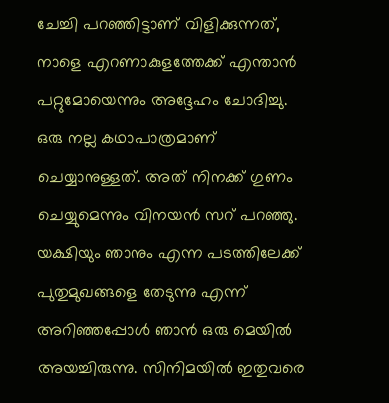ചേച്ചി പറഞ്ഞിട്ടാണ് വിളിക്കുന്നത്, നാളെ എറണാകുളത്തേക്ക് എന്താന്‍ പറ്റുമോയെന്നും അദ്ദേഹം ചോദിച്ചു. ഒരു നല്ല കഥാപാത്രമാണ് ചെയ്യാനുള്ളത്. അത് നിനക്ക് ഗുണം ചെയ്യുമെന്നും വിനയന്‍ സറ്‍ പറഞ്ഞു. യക്ഷിയും ഞാനും എന്ന പടത്തിലേക്ക് പുതുമുഖങ്ങളെ തേടുന്നു എന്ന് അറിഞ്ഞപ്പോള്‍ ഞാന്‍ ഒരു മെയില്‍ അയച്ചിരുന്നു. സിനിമയില്‍ ഇതുവരെ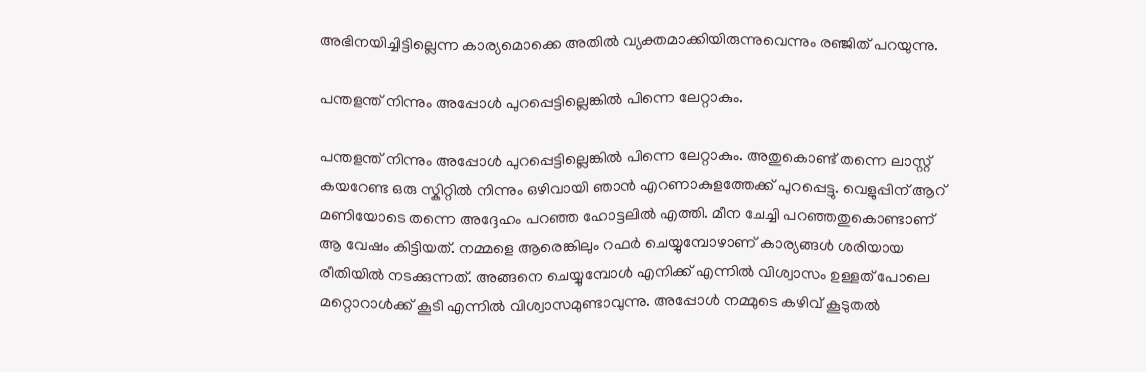അഭിനയിച്ചിട്ടില്ലെന്ന കാര്യമൊക്കെ അതില്‍ വ്യക്തമാക്കിയിരുന്നുവെന്നും രഞ്ജിത് പറയുന്നു.

പന്തളന്ത് നിന്നും അപ്പോള്‍ പുറപ്പെട്ടില്ലെങ്കില്‍ പിന്നെ ലേറ്റാകും.

പന്തളന്ത് നിന്നും അപ്പോള്‍ പുറപ്പെട്ടില്ലെങ്കില്‍ പിന്നെ ലേറ്റാകും. അതുകൊണ്ട് തന്നെ ലാസ്റ്റ് കയറേണ്ട ഒരു സ്കിറ്റില്‍ നിന്നും ഒഴിവായി ഞാന്‍ എറണാകുളത്തേക്ക് പുറപ്പെട്ടു. വെളുപ്പിന് ആറ് മണിയോടെ തന്നെ അദ്ദേഹം പറഞ്ഞ ഹോട്ടലില്‍ എത്തി. മീന ചേച്ചി പറഞ്ഞതുകൊണ്ടാണ് ആ വേഷം കിട്ടിയത്. നമ്മളെ ആരെങ്കിലും റഫര്‍ ചെയ്യുമ്പോഴാണ് കാര്യങ്ങള്‍ ശരിയായ രീതിയില്‍ നടക്കുന്നത്. അങ്ങനെ ചെയ്യുമ്പോള്‍ എനിക്ക് എന്നില്‍ വിശ്വാസം ഉള്ളത് പോലെ മറ്റൊറാള്‍ക്ക് കൂടി എന്നില്‍ വിശ്വാസമുണ്ടാവുന്നു. അപ്പോള്‍ നമ്മുടെ കഴിവ് കൂടുതല്‍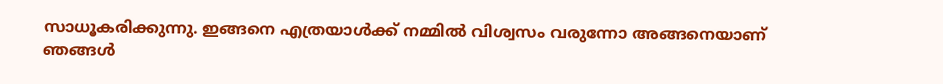സാധൂകരിക്കുന്നു. ഇങ്ങനെ എത്രയാള്‍ക്ക് നമ്മില്‍ വിശ്വസം വരുന്നോ അങ്ങനെയാണ് ഞങ്ങള്‍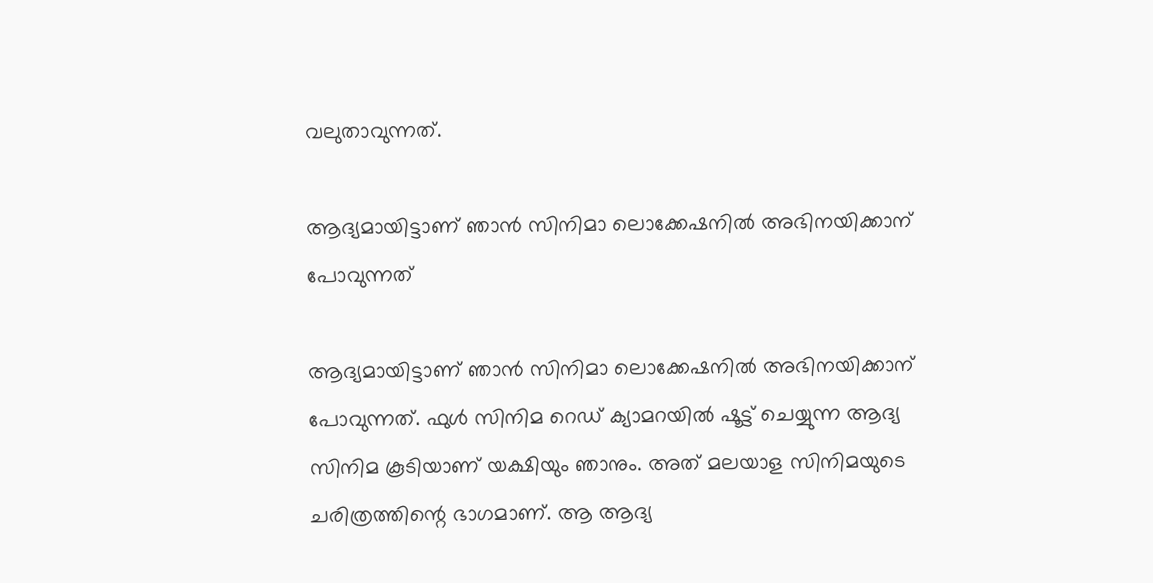വലുതാവുന്നത്.

ആദ്യമായിട്ടാണ് ഞാന്‍ സിനിമാ ലൊക്കേഷനില്‍ അഭിനയിക്കാന‍് പോവുന്നത്

ആദ്യമായിട്ടാണ് ഞാന്‍ സിനിമാ ലൊക്കേഷനില്‍ അഭിനയിക്കാന‍് പോവുന്നത്. ഫുള്‍ സിനിമ റെഡ് ക്യാമറയില്‍ ഷൂട്ട് ചെയ്യുന്ന ആദ്യ സിനിമ കൂടിയാണ് യക്ഷിയും ഞാനും. അത് മലയാള സിനിമയുടെ ചരിത്രത്തിന്റെ ഭാഗമാണ്. ആ ആദ്യ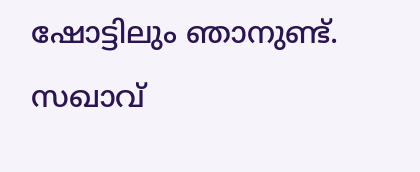ഷോട്ടിലും ഞാനുണ്ട്. സഖാവ്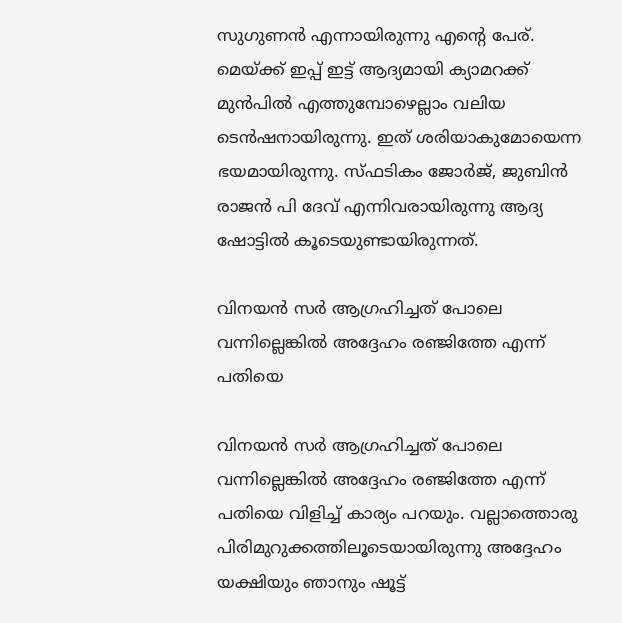സുഗുണന്‍ എന്നായിരുന്നു എന്റെ പേര്. മെയ്ക്ക് ഇപ്പ് ഇട്ട് ആദ്യമായി ക്യാമറക്ക് മുന്‍പില്‍ എത്തുമ്പോഴെല്ലാം വലിയ ടെന്‍ഷനായിരുന്നു. ഇത് ശരിയാകുമോയെന്ന ഭയമായിരുന്നു. സ്ഫടികം ജോര്‍ജ്, ജുബിന്‍ രാജന്‍ പി ദേവ് എന്നിവരായിരുന്നു ആദ്യ ഷോട്ടില്‍ കൂടെയുണ്ടായിരുന്നത്.

വിനയന്‍ സര്‍ ആഗ്രഹിച്ചത് പോലെ വന്നില്ലെങ്കില്‍ അദ്ദേഹം രഞ്ജിത്തേ എന്ന് പതിയെ

വിനയന്‍ സര്‍ ആഗ്രഹിച്ചത് പോലെ വന്നില്ലെങ്കില്‍ അദ്ദേഹം രഞ്ജിത്തേ എന്ന് പതിയെ വിളിച്ച് കാര്യം പറയും. വല്ലാത്തൊരു പിരിമുറുക്കത്തിലൂടെയായിരുന്നു അദ്ദേഹം യക്ഷിയും ഞാനും ഷൂട്ട്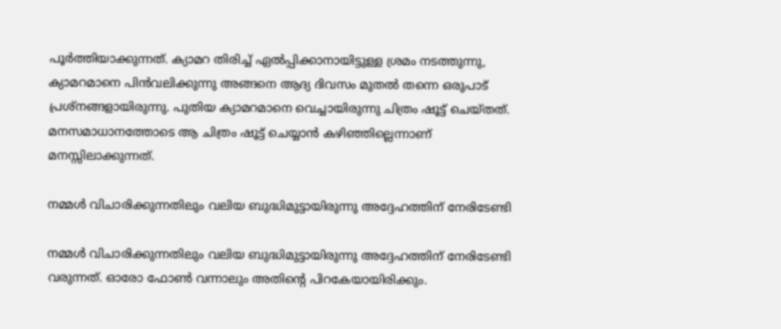പൂര്‍ത്തിയാക്കുന്നത്. ക്യാമറ തിരിച്ച് ഏല്‍പ്പിക്കാനായിട്ടുള്ള ശ്രമം നടത്തുന്നു, ക്യാമറമാനെ പിന്‍വലിക്കുന്നു അങ്ങനെ ആദ്യ ദിവസം മുതല്‍ തന്നെ ഒരുപാട് പ്രശ്നങ്ങളായിരുന്നു. പുതിയ ക്യാമറമാനെ വെച്ചായിരുന്നു ചിത്രം ഷൂട്ട് ചെയ്തത്. മനസമാധാനത്തോടെ ആ ചിത്രം ഷൂട്ട് ചെയ്യാന്‍ കഴിഞ്ഞില്ലെന്നാണ് മനസ്സിലാക്കുന്നത്.

നമ്മള്‍ വിചാരിക്കുന്നതിലും വലിയ ബുദ്ധിമുട്ടായിരുന്നു അദ്ദേഹത്തിന് നേരിടേണ്ടി

നമ്മള്‍ വിചാരിക്കുന്നതിലും വലിയ ബുദ്ധിമുട്ടായിരുന്നു അദ്ദേഹത്തിന് നേരിടേണ്ടി വരുന്നത്. ഓരോ ഫോണ്‍ വന്നാലും അതിന്റെ പിറകേയായിരിക്കും.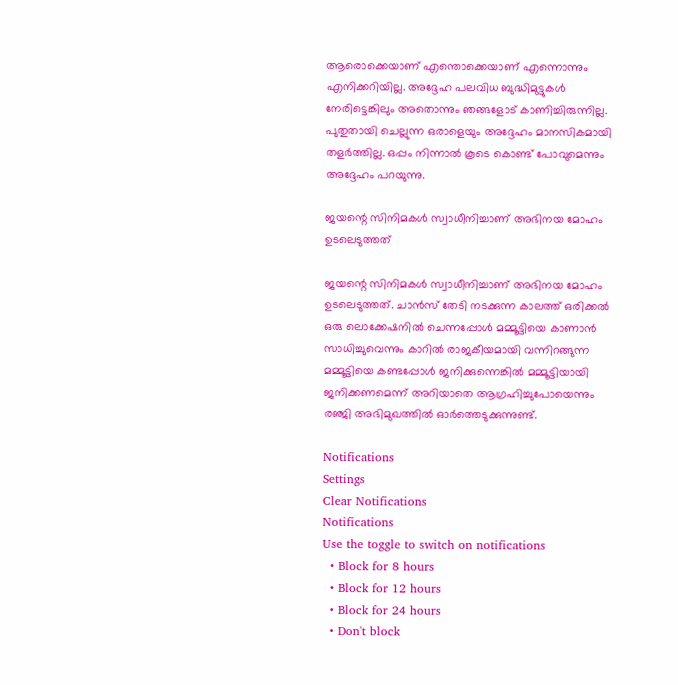ആരൊക്കെയാണ് എന്തൊക്കെയാണ് എന്നൊന്നും എനിക്കറിയില്ല. അദ്ദേഹ പലവിധ ബുദ്ധിമുട്ടുകള്‍ നേരിട്ടെങ്കിലും അതൊന്നും ഞങ്ങളോട് കാണിച്ചിരുന്നില്ല. പുതുതായി ചെല്ലുന്ന ഒരാളെയും അദ്ദേഹം മാനസികമായി തളര്‍ത്തില്ല. ഒപ്പം നിന്നാല്‍ കൂടെ കൊണ്ട് പോവുമെന്നും അദ്ദേഹം പറയുന്നു.

ജയന്റെ സിനിമകൾ സ്വാധീനിച്ചാണ് അഭിനയ മോഹം ഉടലെടുത്തത്

ജയന്റെ സിനിമകൾ സ്വാധീനിച്ചാണ് അഭിനയ മോഹം ഉടലെടുത്തത്. ചാൻസ് തേടി നടക്കുന്ന കാലത്ത് ഒരിക്കൽ ഒരു ലൊക്കേഷനിൽ ചെന്നപ്പോൾ മമ്മൂട്ടിയെ കാണാൻ സാധിച്ചുവെന്നും കാറിൽ രാജകീയമായി വന്നിറങ്ങുന്ന മമ്മൂട്ടിയെ കണ്ടപ്പോൾ ജനിക്കുന്നെങ്കിൽ മമ്മൂട്ടിയായി ജനിക്കണമെന്ന് അറിയാതെ ആഗ്രഹിച്ചുപോയെന്നും രഞ്ജി അഭിമുഖത്തില്‍ ഓര്‍ത്തെടുക്കുന്നുണ്ട്.

Notifications
Settings
Clear Notifications
Notifications
Use the toggle to switch on notifications
  • Block for 8 hours
  • Block for 12 hours
  • Block for 24 hours
  • Don't block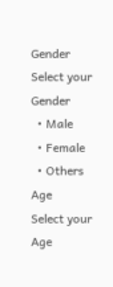Gender
Select your Gender
  • Male
  • Female
  • Others
Age
Select your Age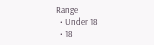Range
  • Under 18
  • 18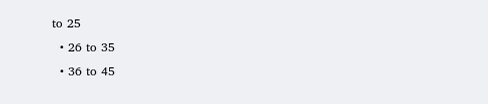to 25
  • 26 to 35
  • 36 to 45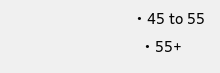• 45 to 55
  • 55+